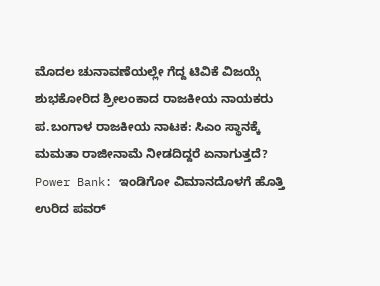ಮೊದಲ ಚುನಾವಣೆಯಲ್ಲೇ ಗೆದ್ದ ಟಿವಿಕೆ ವಿಜಯ್ಗೆ ಶುಭಕೋರಿದ ಶ್ರೀಲಂಕಾದ ರಾಜಕೀಯ ನಾಯಕರು
ಪ.ಬಂಗಾಳ ರಾಜಕೀಯ ನಾಟಕ: ಸಿಎಂ ಸ್ಥಾನಕ್ಕೆ ಮಮತಾ ರಾಜೀನಾಮೆ ನೀಡದಿದ್ದರೆ ಏನಾಗುತ್ತದೆ?
Power Bank: ಇಂಡಿಗೋ ವಿಮಾನದೊಳಗೆ ಹೊತ್ತಿ ಉರಿದ ಪವರ್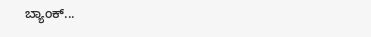ಬ್ಯಾಂಕ್...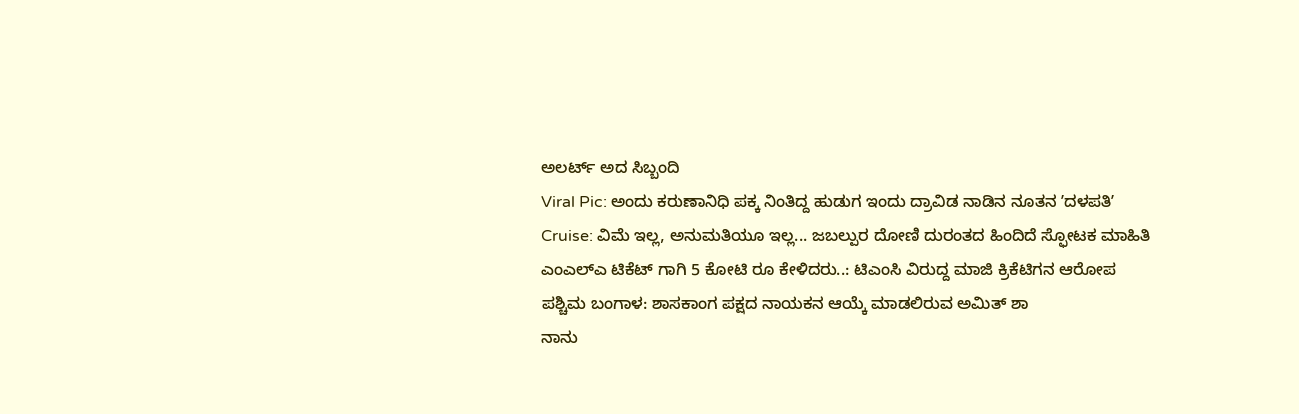ಅಲರ್ಟ್ ಅದ ಸಿಬ್ಬಂದಿ
Viral Pic: ಅಂದು ಕರುಣಾನಿಧಿ ಪಕ್ಕ ನಿಂತಿದ್ದ ಹುಡುಗ ಇಂದು ದ್ರಾವಿಡ ನಾಡಿನ ನೂತನ ʼದಳಪತಿʼ
Cruise: ವಿಮೆ ಇಲ್ಲ, ಅನುಮತಿಯೂ ಇಲ್ಲ... ಜಬಲ್ಪುರ ದೋಣಿ ದುರಂತದ ಹಿಂದಿದೆ ಸ್ಫೋಟಕ ಮಾಹಿತಿ
ಎಂಎಲ್ಎ ಟಿಕೆಟ್ ಗಾಗಿ 5 ಕೋಟಿ ರೂ ಕೇಳಿದರು..: ಟಿಎಂಸಿ ವಿರುದ್ದ ಮಾಜಿ ಕ್ರಿಕೆಟಿಗನ ಆರೋಪ
ಪಶ್ಚಿಮ ಬಂಗಾಳ: ಶಾಸಕಾಂಗ ಪಕ್ಷದ ನಾಯಕನ ಆಯ್ಕೆ ಮಾಡಲಿರುವ ಅಮಿತ್ ಶಾ
ನಾನು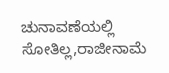ಚುನಾವಣೆಯಲ್ಲಿ ಸೋತಿಲ್ಲ,ರಾಜೀನಾಮೆ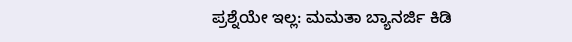ಪ್ರಶ್ನೆಯೇ ಇಲ್ಲ: ಮಮತಾ ಬ್ಯಾನರ್ಜಿ ಕಿಡಿ